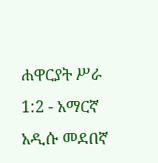ሐዋርያት ሥራ 1:2 - አማርኛ አዲሱ መደበኛ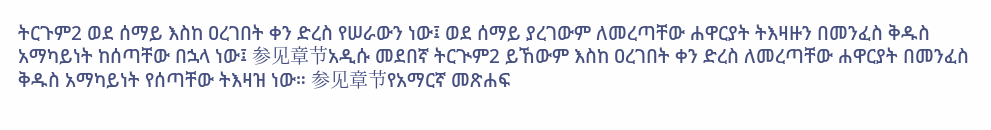ትርጉም2 ወደ ሰማይ እስከ ዐረገበት ቀን ድረስ የሠራውን ነው፤ ወደ ሰማይ ያረገውም ለመረጣቸው ሐዋርያት ትእዛዙን በመንፈስ ቅዱስ አማካይነት ከሰጣቸው በኋላ ነው፤ 参见章节አዲሱ መደበኛ ትርጒም2 ይኸውም እስከ ዐረገበት ቀን ድረስ ለመረጣቸው ሐዋርያት በመንፈስ ቅዱስ አማካይነት የሰጣቸው ትእዛዝ ነው። 参见章节የአማርኛ መጽሐፍ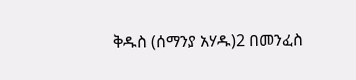ቅዱስ (ሰማንያ አሃዱ)2 በመንፈስ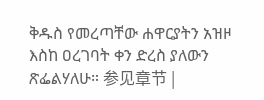ቅዱስ የመረጣቸው ሐዋርያትን አዝዞ እስከ ዐረገባት ቀን ድረስ ያለውን ጽፌልሃለሁ። 参见章节 |